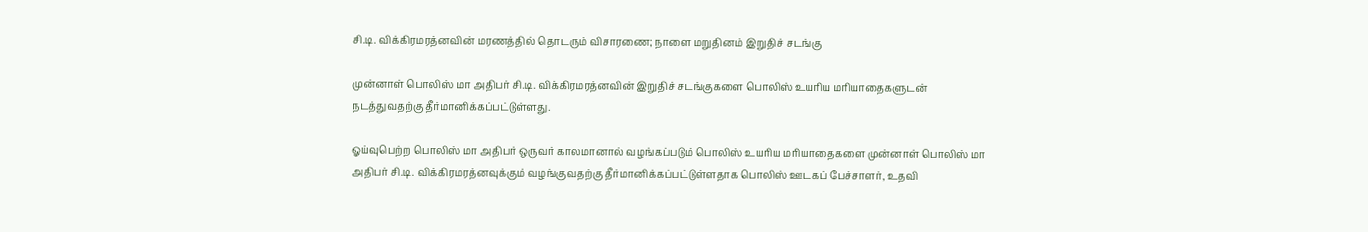சி.டி. விக்கிரமரத்னவின் மரணத்தில் தொடரும் விசாரணை; நாளை மறுதினம் இறுதிச் சடங்கு

முன்னாள் பொலிஸ் மா அதிபர் சி.டி. விக்கிரமரத்னவின் இறுதிச் சடங்குகளை பொலிஸ் உயரிய மரியாதைகளுடன் நடத்துவதற்கு தீர்மானிக்கப்பட்டுள்ளது.

ஓய்வுபெற்ற பொலிஸ் மா அதிபர் ஒருவர் காலமானால் வழங்கப்படும் பொலிஸ் உயரிய மரியாதைகளை முன்னாள் பொலிஸ் மா அதிபர் சி.டி. விக்கிரமரத்னவுக்கும் வழங்குவதற்கு தீர்மானிக்கப்பட்டுள்ளதாக பொலிஸ் ஊடகப் பேச்சாளர், உதவி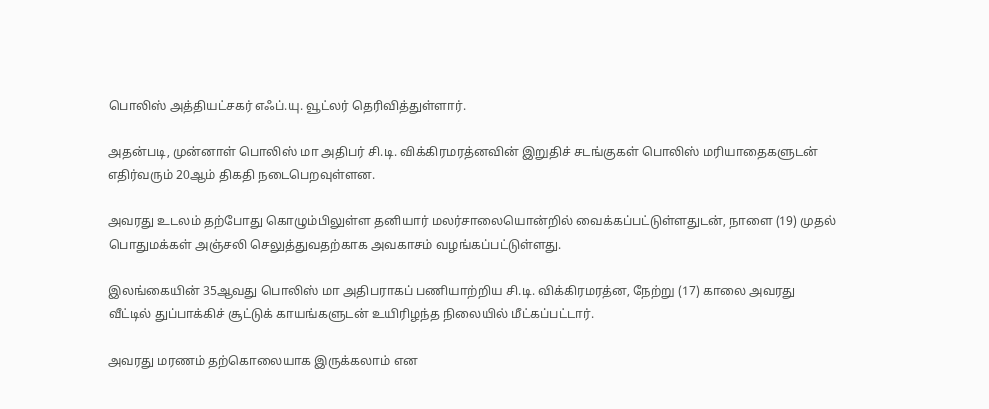பொலிஸ் அத்தியட்சகர் எஃப்.யு. வூட்லர் தெரிவித்துள்ளார்.

அதன்படி, முன்னாள் பொலிஸ் மா அதிபர் சி.டி. விக்கிரமரத்னவின் இறுதிச் சடங்குகள் பொலிஸ் மரியாதைகளுடன் எதிர்வரும் 20ஆம் திகதி நடைபெறவுள்ளன.

அவரது உடலம் தற்போது கொழும்பிலுள்ள தனியார் மலர்சாலையொன்றில் வைக்கப்பட்டுள்ளதுடன், நாளை (19) முதல் பொதுமக்கள் அஞ்சலி செலுத்துவதற்காக அவகாசம் வழங்கப்பட்டுள்ளது.

இலங்கையின் 35ஆவது பொலிஸ் மா அதிபராகப் பணியாற்றிய சி.டி. விக்கிரமரத்ன, நேற்று (17) காலை அவரது வீட்டில் துப்பாக்கிச் சூட்டுக் காயங்களுடன் உயிரிழந்த நிலையில் மீட்கப்பட்டார்.

அவரது மரணம் தற்கொலையாக இருக்கலாம் என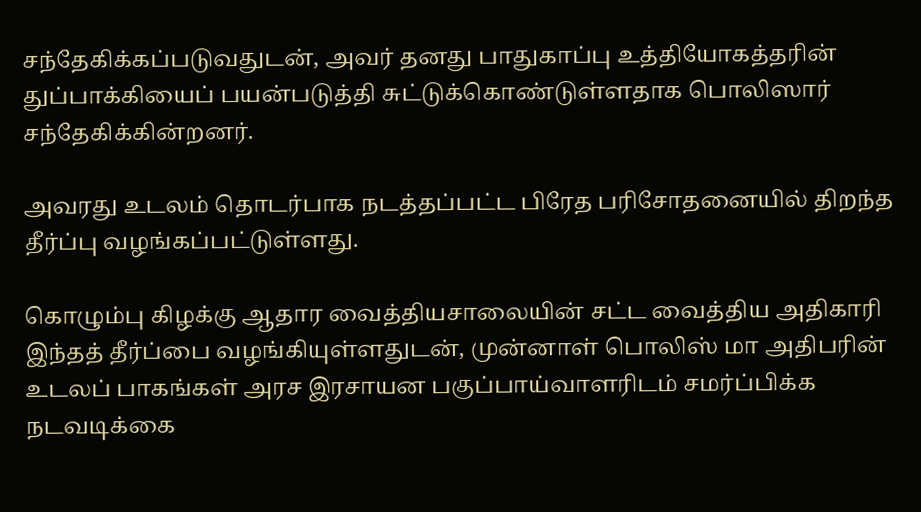சந்தேகிக்கப்படுவதுடன், அவர் தனது பாதுகாப்பு உத்தியோகத்தரின் துப்பாக்கியைப் பயன்படுத்தி சுட்டுக்கொண்டுள்ளதாக பொலிஸார் சந்தேகிக்கின்றனர்.

அவரது உடலம் தொடர்பாக நடத்தப்பட்ட பிரேத பரிசோதனையில் திறந்த தீர்ப்பு வழங்கப்பட்டுள்ளது.

கொழும்பு கிழக்கு ஆதார வைத்தியசாலையின் சட்ட வைத்திய அதிகாரி இந்தத் தீர்ப்பை வழங்கியுள்ளதுடன், முன்னாள் பொலிஸ் மா அதிபரின் உடலப் பாகங்கள் அரச இரசாயன பகுப்பாய்வாளரிடம் சமர்ப்பிக்க நடவடிக்கை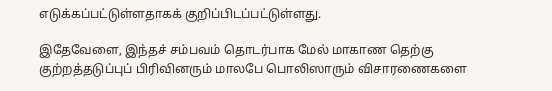எடுக்கப்பட்டுள்ளதாகக் குறிப்பிடப்பட்டுள்ளது.

இதேவேளை, இந்தச் சம்பவம் தொடர்பாக மேல் மாகாண தெற்கு குற்றத்தடுப்புப் பிரிவினரும் மாலபே பொலிஸாரும் விசாரணைகளை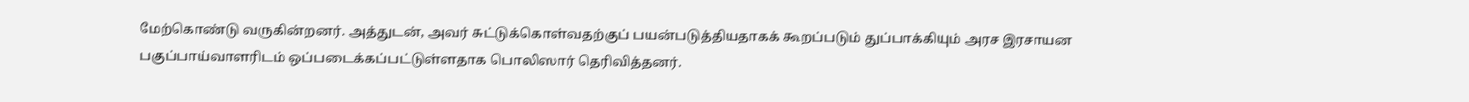மேற்கொண்டு வருகின்றனர். அத்துடன், அவர் சுட்டுக்கொள்வதற்குப் பயன்படுத்தியதாகக் கூறப்படும் துப்பாக்கியும் அரச இரசாயன பகுப்பாய்வாளரிடம் ஒப்படைக்கப்பட்டுள்ளதாக பொலிஸார் தெரிவித்தனர்.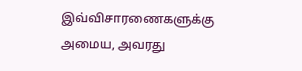இவ்விசாரணைகளுக்கு அமைய, அவரது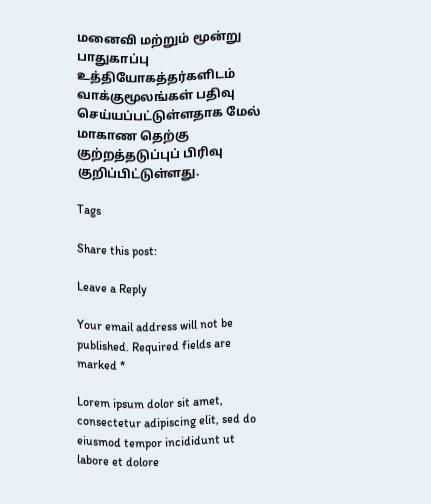மனைவி மற்றும் மூன்று பாதுகாப்பு உத்தியோகத்தர்களிடம் வாக்குமூலங்கள் பதிவு செய்யப்பட்டுள்ளதாக மேல் மாகாண தெற்கு குற்றத்தடுப்புப் பிரிவு குறிப்பிட்டுள்ளது.

Tags

Share this post:

Leave a Reply

Your email address will not be published. Required fields are marked *

Lorem ipsum dolor sit amet, consectetur adipiscing elit, sed do eiusmod tempor incididunt ut labore et dolore